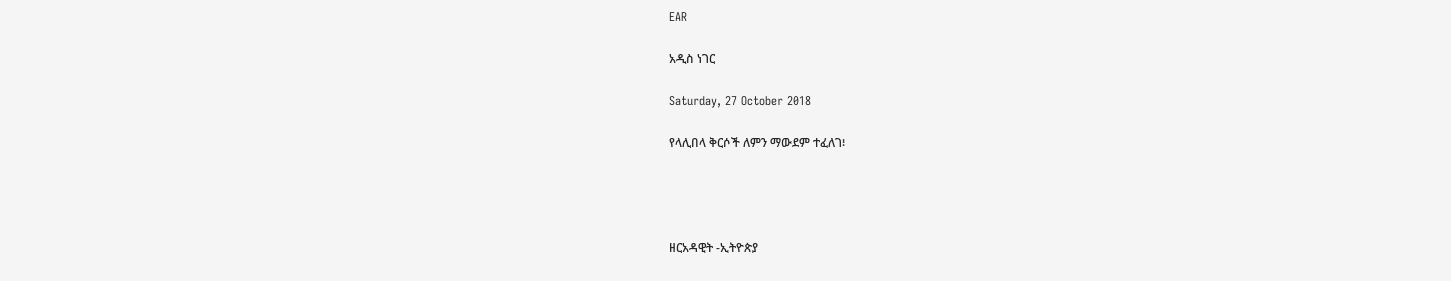EAR

አዲስ ነገር

Saturday, 27 October 2018

የላሊበላ ቅርሶች ለምን ማውደም ተፈለገ፧




ዘርአዳዊት -ኢትዮጵያ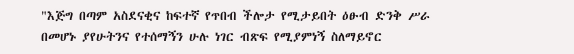"እጅግ በጣም አስደናቂና ከፍተኛ የጥበብ ችሎታ የሚታይበት ዕፁብ ድንቅ ሥራ በመሆኑ ያየሁትንና የተሰማኝን ሁሉ ነገር ብጽፍ የሚያምነኝ ስለማይኖር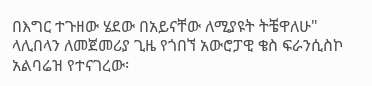በእግር ተጉዘው ሄደው በአይናቸው ለሚያዩት ትቼዋለሁ" ላሊበላን ለመጀመሪያ ጊዜ የጎበኘ አውሮፓዊ ቄስ ፍራንሲስኮ አልባሬዝ የተናገረው፡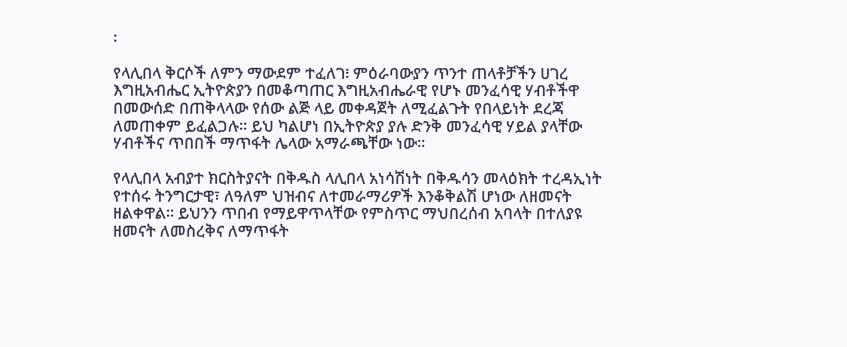፡

የላሊበላ ቅርሶች ለምን ማውደም ተፈለገ፧ ምዕራባውያን ጥንተ ጠላቶቻችን ሀገረ እግዚአብሔር ኢትዮጵያን በመቆጣጠር እግዚአብሔራዊ የሆኑ መንፈሳዊ ሃብቶችዋ በመውሰድ በጠቅላላው የሰው ልጅ ላይ መቀዳጀት ለሚፈልጉት የበላይነት ደረጃ ለመጠቀም ይፈልጋሉ። ይህ ካልሆነ በኢትዮጵያ ያሉ ድንቅ መንፈሳዊ ሃይል ያላቸው ሃብቶችና ጥበበች ማጥፋት ሌላው አማራጫቸው ነው።

የላሊበላ አብያተ ክርስትያናት በቅዱስ ላሊበላ አነሳሽነት በቅዱሳን መላዕክት ተረዳኢነት የተሰሩ ትንግርታዊ፣ ለዓለም ህዝብና ለተመራማሪዎች እንቆቅልሽ ሆነው ለዘመናት ዘልቀዋል። ይህንን ጥበብ የማይዋጥላቸው የምስጥር ማህበረሰብ አባላት በተለያዩ ዘመናት ለመስረቅና ለማጥፋት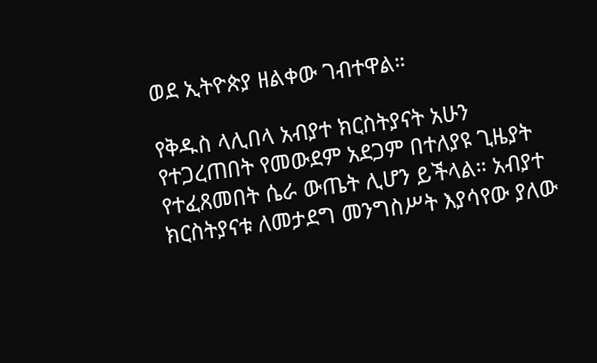ወደ ኢትዮጵያ ዘልቀው ገብተዋል።

የቅዱስ ላሊበላ አብያተ ክርስትያናት አሁን የተጋረጠበት የመውደም አደጋም በተለያዩ ጊዜያት የተፈጸመበት ሴራ ውጤት ሊሆን ይችላል። አብያተ ክርስትያናቱ ለመታደግ መንግስሥት እያሳየው ያለው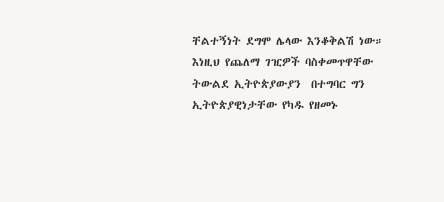ቸልተኝነት ደግሞ ሌላው እንቆቅልሽ ነው።
እነዚህ የጨለማ ገዢዎች ባስቀመጥዋቸው ትውልደ ኢትዮጵያውያን  በተግባር ግን ኢትዮጵያዊነታቸው የካዱ የዘመኑ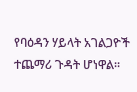የባዕዳን ሃይላት አገልጋዮች ተጨማሪ ጉዳት ሆነዋል።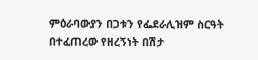ምዕራባውያን በጋቱን የፌደራሊዝም ስርዓት በተፈጠረው የዘረኝነት በሽታ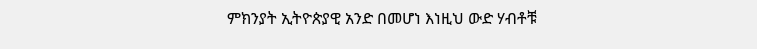ምክንያት ኢትዮጵያዊ አንድ በመሆነ እነዚህ ውድ ሃብቶቹ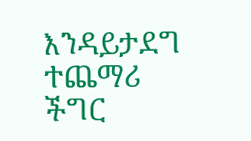እንዳይታደግ ተጨማሪ ችግር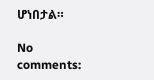ሆነበታል።

No comments: